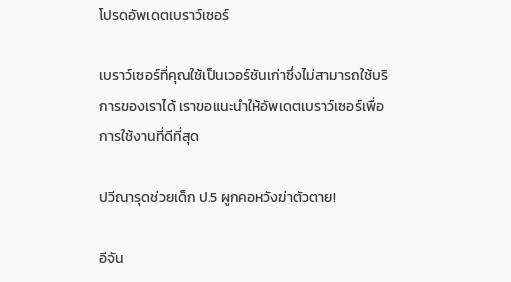โปรดอัพเดตเบราว์เซอร์

เบราว์เซอร์ที่คุณใช้เป็นเวอร์ชันเก่าซึ่งไม่สามารถใช้บริการของเราได้ เราขอแนะนำให้อัพเดตเบราว์เซอร์เพื่อการใช้งานที่ดีที่สุด

ปวีณารุดช่วยเด็ก ป.5 ผูกคอหวังฆ่าตัวตาย!

อีจัน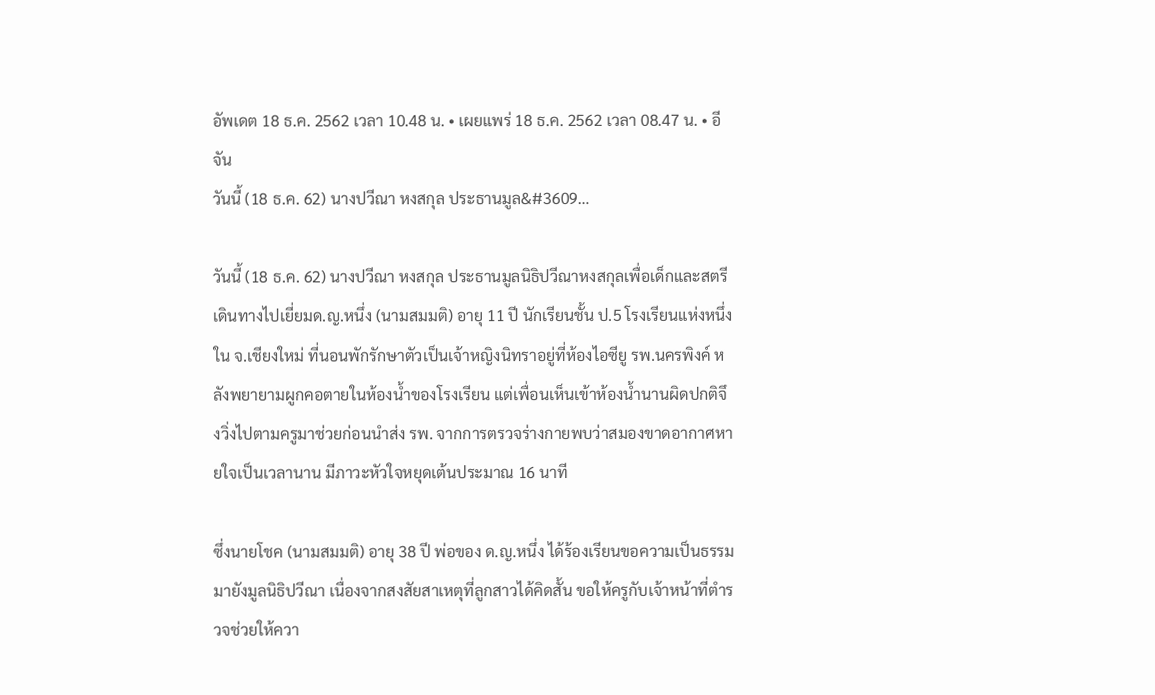อัพเดต 18 ธ.ค. 2562 เวลา 10.48 น. • เผยแพร่ 18 ธ.ค. 2562 เวลา 08.47 น. • อีจัน
วันนี้ (18 ธ.ค. 62) นางปวีณา หงสกุล ประธานมูล&#3609…

วันนี้ (18 ธ.ค. 62) นางปวีณา หงสกุล ประธานมูลนิธิปวีณาหงสกุลเพื่อเด็กและสตรี เดินทางไปเยี่ยมด.ญ.หนึ่ง (นามสมมติ) อายุ 11 ปี นักเรียนชั้น ป.5 โรงเรียนแห่งหนึ่งใน จ.เชียงใหม่ ที่นอนพักรักษาตัวเป็นเจ้าหญิงนิทราอยู่ที่ห้องไอซียู รพ.นครพิงค์ หลังพยายามผูกคอตายในห้องน้ำของโรงเรียน แต่เพื่อนเห็นเข้าห้องน้ำนานผิดปกติจึงวิ่งไปตามครูมาช่วยก่อนนำส่ง รพ. จากการตรวจร่างกายพบว่าสมองขาดอากาศหายใจเป็นเวลานาน มีภาวะหัวใจหยุดเต้นประมาณ 16 นาที

ซึ่งนายโชค (นามสมมติ) อายุ 38 ปี พ่อของ ด.ญ.หนึ่ง ได้ร้องเรียนขอความเป็นธรรมมายังมูลนิธิปวีณา เนื่องจากสงสัยสาเหตุที่ลูกสาวได้คิดสั้น ขอให้ครูกับเจ้าหน้าที่ตำรวจช่วยให้ควา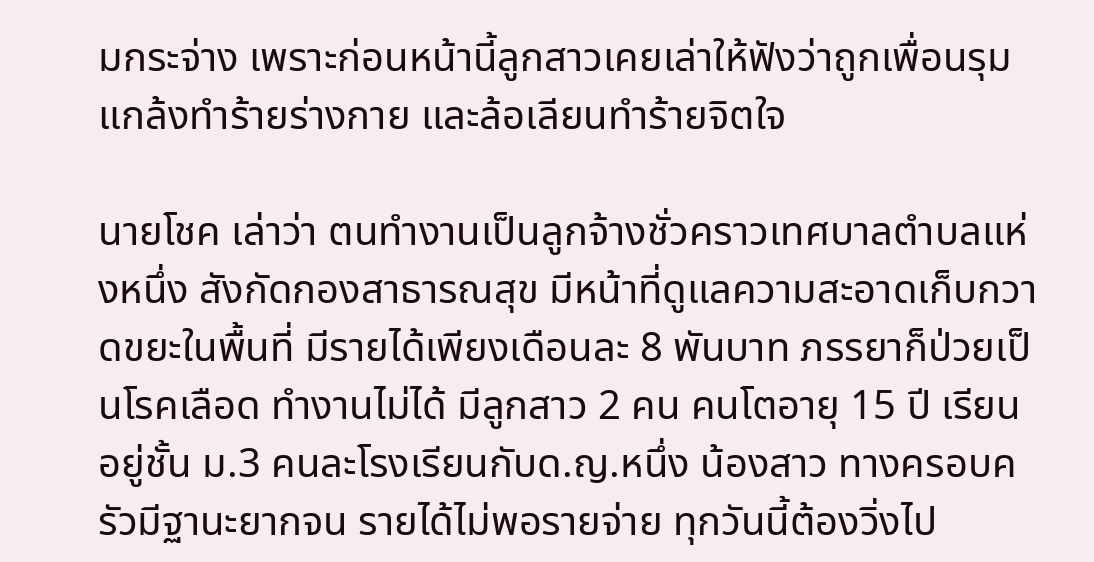มกระจ่าง เพราะก่อนหน้านี้ลูกสาวเคยเล่าให้ฟังว่าถูกเพื่อนรุมแกล้งทำร้ายร่างกาย และล้อเลียนทำร้ายจิตใจ

นายโชค เล่าว่า ตนทำงานเป็นลูกจ้างชั่วคราวเทศบาลตำบลแห่งหนึ่ง สังกัดกองสาธารณสุข มีหน้าที่ดูแลความสะอาดเก็บกวาดขยะในพื้นที่ มีรายได้เพียงเดือนละ 8 พันบาท ภรรยาก็ป่วยเป็นโรคเลือด ทำงานไม่ได้ มีลูกสาว 2 คน คนโตอายุ 15 ปี เรียนอยู่ชั้น ม.3 คนละโรงเรียนกับด.ญ.หนึ่ง น้องสาว ทางครอบครัวมีฐานะยากจน รายได้ไม่พอรายจ่าย ทุกวันนี้ต้องวิ่งไป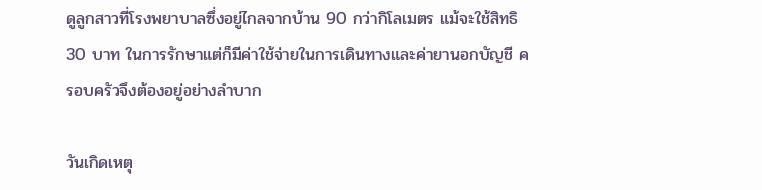ดูลูกสาวที่โรงพยาบาลซึ่งอยู่ไกลจากบ้าน 90 กว่ากิโลเมตร แม้จะใช้สิทธิ 30 บาท ในการรักษาแต่ก็มีค่าใช้จ่ายในการเดินทางและค่ายานอกบัญชี ครอบครัวจึงต้องอยู่อย่างลำบาก

วันเกิดเหตุ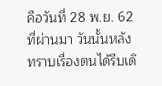คือวันที่ 28 พ.ย. 62 ที่ผ่านมา วันนั้นหลังทราบเรื่องตนได้รีบเดิ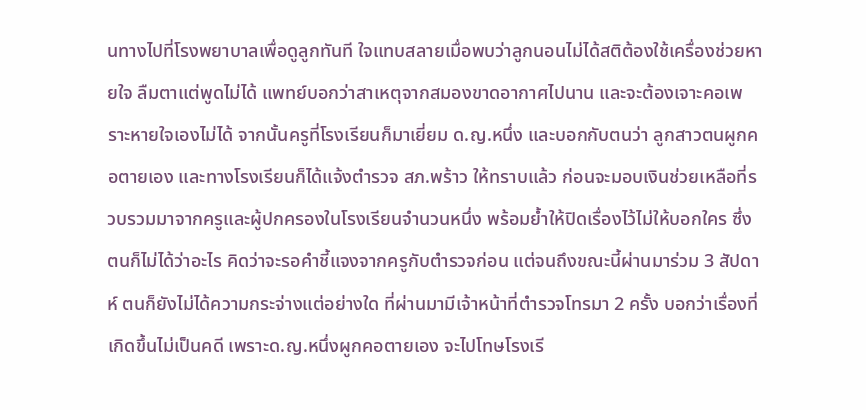นทางไปที่โรงพยาบาลเพื่อดูลูกทันที ใจแทบสลายเมื่อพบว่าลูกนอนไม่ได้สติต้องใช้เครื่องช่วยหายใจ ลืมตาแต่พูดไม่ได้ แพทย์บอกว่าสาเหตุจากสมองขาดอากาศไปนาน และจะต้องเจาะคอเพราะหายใจเองไม่ได้ จากนั้นครูที่โรงเรียนก็มาเยี่ยม ด.ญ.หนึ่ง และบอกกับตนว่า ลูกสาวตนผูกคอตายเอง และทางโรงเรียนก็ได้แจ้งตำรวจ สภ.พร้าว ให้ทราบแล้ว ก่อนจะมอบเงินช่วยเหลือที่รวบรวมมาจากครูและผู้ปกครองในโรงเรียนจำนวนหนึ่ง พร้อมย้ำให้ปิดเรื่องไว้ไม่ให้บอกใคร ซึ่งตนก็ไม่ได้ว่าอะไร คิดว่าจะรอคำชี้แจงจากครูกับตำรวจก่อน แต่จนถึงขณะนี้ผ่านมาร่วม 3 สัปดาห์ ตนก็ยังไม่ได้ความกระจ่างแต่อย่างใด ที่ผ่านมามีเจ้าหน้าที่ตำรวจโทรมา 2 ครั้ง บอกว่าเรื่องที่เกิดขึ้นไม่เป็นคดี เพราะด.ญ.หนึ่งผูกคอตายเอง จะไปโทษโรงเรี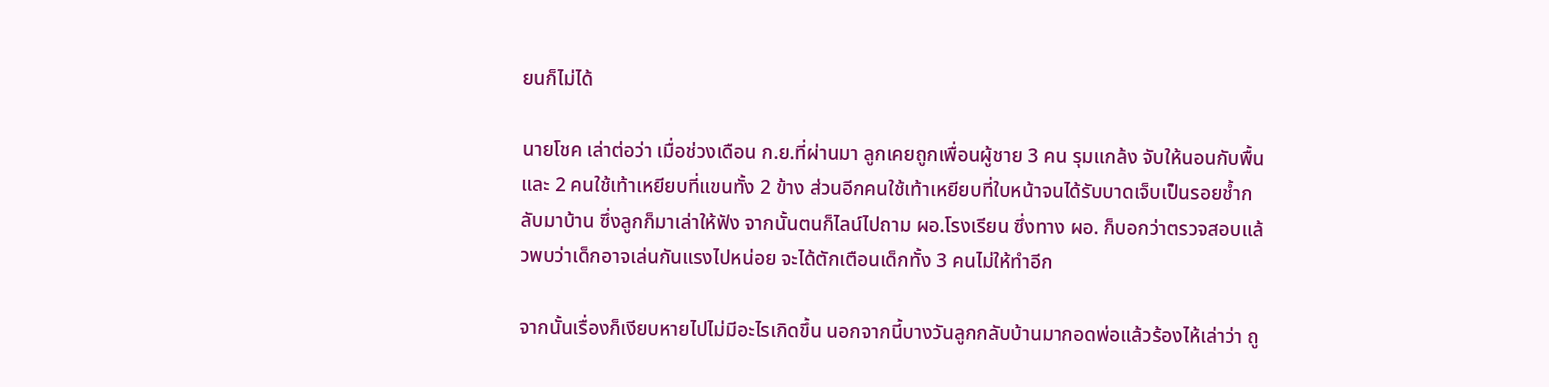ยนก็ไม่ได้

นายโชค เล่าต่อว่า เมื่อช่วงเดือน ก.ย.ที่ผ่านมา ลูกเคยถูกเพื่อนผู้ชาย 3 คน รุมแกล้ง จับให้นอนกับพื้นและ 2 คนใช้เท้าเหยียบที่แขนทั้ง 2 ข้าง ส่วนอีกคนใช้เท้าเหยียบที่ใบหน้าจนได้รับบาดเจ็บเป็นรอยช้ำกลับมาบ้าน ซึ่งลูกก็มาเล่าให้ฟัง จากนั้นตนก็ไลน์ไปถาม ผอ.โรงเรียน ซึ่งทาง ผอ. ก็บอกว่าตรวจสอบแล้วพบว่าเด็กอาจเล่นกันแรงไปหน่อย จะได้ตักเตือนเด็กทั้ง 3 คนไม่ให้ทำอีก

จากนั้นเรื่องก็เงียบหายไปไม่มีอะไรเกิดขึ้น นอกจากนี้บางวันลูกกลับบ้านมากอดพ่อแล้วร้องไห้เล่าว่า ถู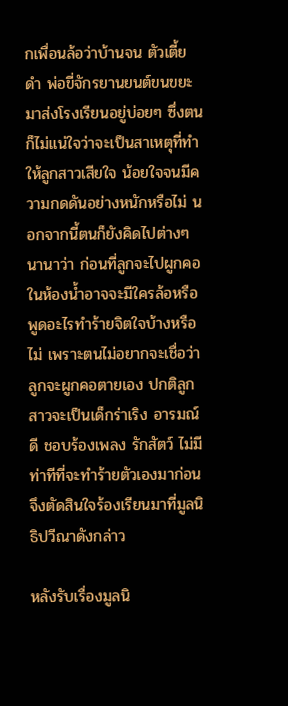กเพื่อนล้อว่าบ้านจน ตัวเตี้ยดำ พ่อขี่จักรยานยนต์ขนขยะมาส่งโรงเรียนอยู่บ่อยๆ ซึ่งตนก็ไม่แน่ใจว่าจะเป็นสาเหตุที่ทำให้ลูกสาวเสียใจ น้อยใจจนมีความกดดันอย่างหนักหรือไม่ นอกจากนี้ตนก็ยังคิดไปต่างๆ นานาว่า ก่อนที่ลูกจะไปผูกคอในห้องน้ำอาจจะมีใครล้อหรือพูดอะไรทำร้ายจิตใจบ้างหรือไม่ เพราะตนไม่อยากจะเชื่อว่าลูกจะผูกคอตายเอง ปกติลูกสาวจะเป็นเด็กร่าเริง อารมณ์ดี ชอบร้องเพลง รักสัตว์ ไม่มีท่าทีที่จะทำร้ายตัวเองมาก่อน จึงตัดสินใจร้องเรียนมาที่มูลนิธิปวีณาดังกล่าว

หลังรับเรื่องมูลนิ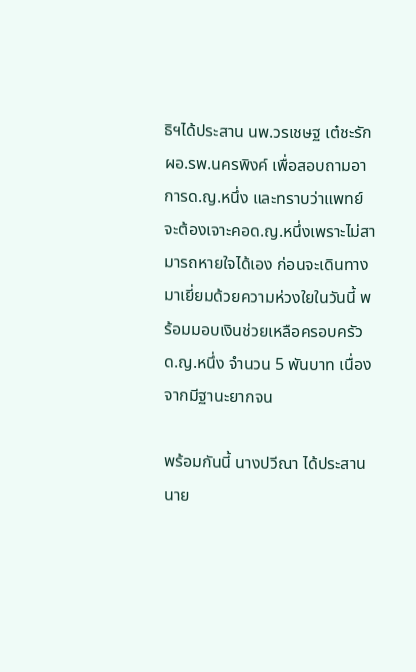ธิฯได้ประสาน นพ.วรเชษฐ เต๋ชะรัก ผอ.รพ.นครพิงค์ เพื่อสอบถามอาการด.ญ.หนึ่ง และทราบว่าแพทย์จะต้องเจาะคอด.ญ.หนึ่งเพราะไม่สามารถหายใจได้เอง ก่อนจะเดินทางมาเยี่ยมด้วยความห่วงใยในวันนี้ พร้อมมอบเงินช่วยเหลือครอบครัว ด.ญ.หนึ่ง จำนวน 5 พันบาท เนื่องจากมีฐานะยากจน

พร้อมกันนี้ นางปวีณา ได้ประสาน นาย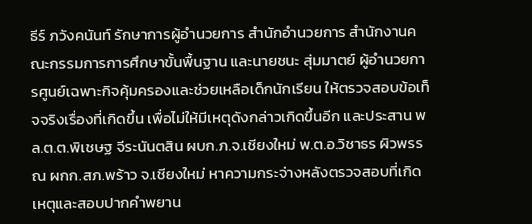ธีร์ ภวังคนันท์ รักษาการผู้อำนวยการ สำนักอำนวยการ สำนักงานคณะกรรมการการศึกษาขั้นพื้นฐาน และนายชนะ สุ่มมาตย์ ผู้อำนวยการศูนย์เฉพาะกิจคุ้มครองและช่วยเหลือเด็กนักเรียน ให้ตรวจสอบข้อเท็จจริงเรื่องที่เกิดขึ้น เพื่อไม่ให้มีเหตุดังกล่าวเกิดขึ้นอีก และประสาน พล.ต.ต.พิเชษฐ จีระนันตสิน ผบก.ภ.จ.เชียงใหม่ พ.ต.อ.วิชาธร ผิวพรรณ ผกก.สภ.พร้าว จ.เชียงใหม่ หาความกระจ่างหลังตรวจสอบที่เกิดเหตุและสอบปากคำพยาน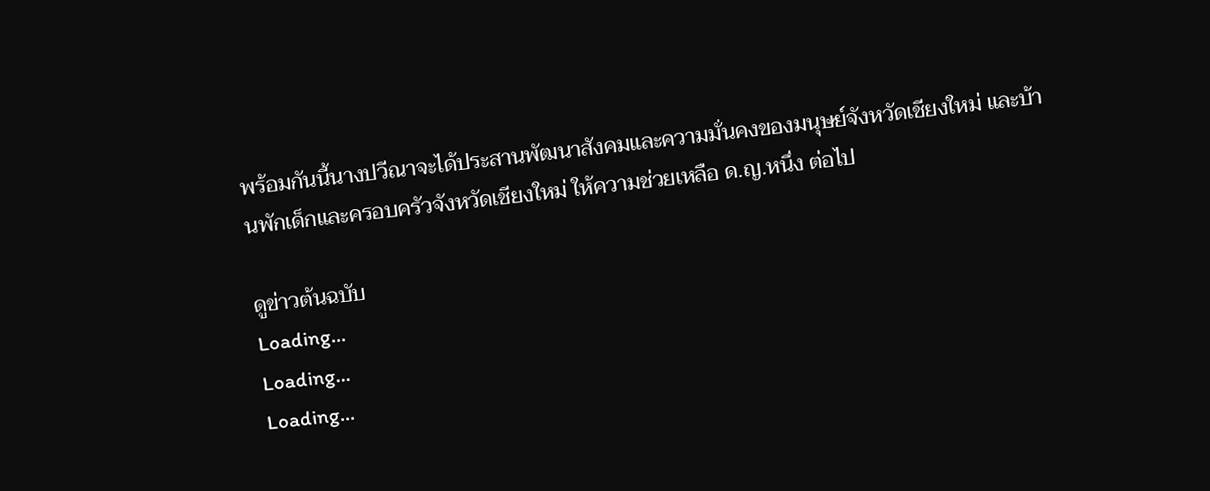พร้อมกันนี้นางปวีณาจะได้ประสานพัฒนาสังคมและความมั่นคงของมนุษย์จังหวัดเชียงใหม่ และบ้านพักเด็กและครอบครัวจังหวัดเชียงใหม่ ให้ความช่วยเหลือ ด.ญ.หนึ่ง ต่อไป

ดูข่าวต้นฉบับ
Loading...
Loading...
Loading...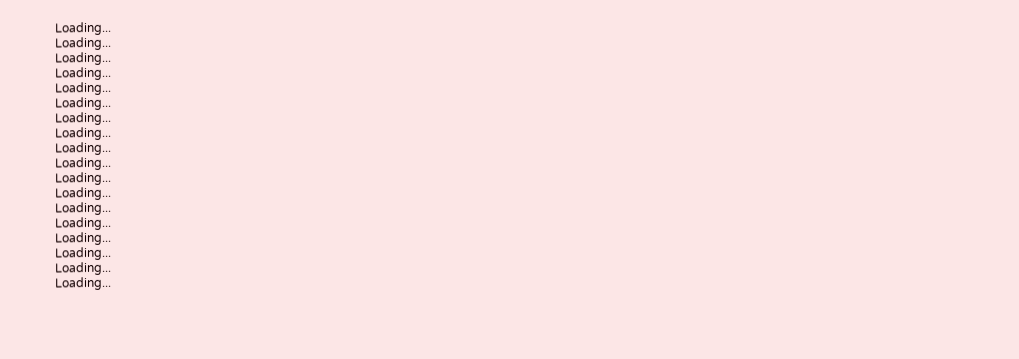Loading...
Loading...
Loading...
Loading...
Loading...
Loading...
Loading...
Loading...
Loading...
Loading...
Loading...
Loading...
Loading...
Loading...
Loading...
Loading...
Loading...
Loading...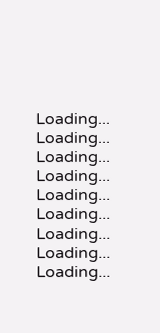Loading...
Loading...
Loading...
Loading...
Loading...
Loading...
Loading...
Loading...
Loading...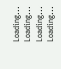Loading...
Loading...
Loading...
Loading...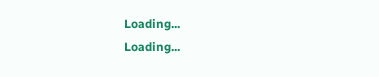Loading...
Loading...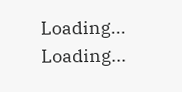Loading...
Loading...